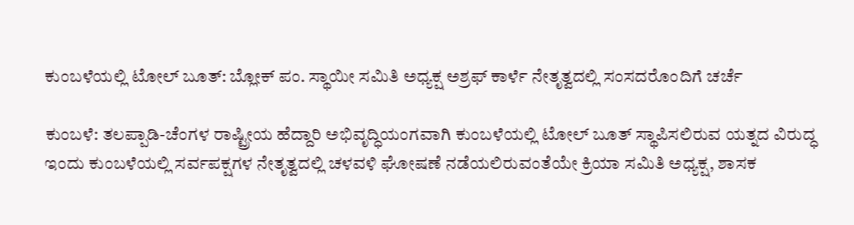ಕುಂಬಳೆಯಲ್ಲಿ ಟೋಲ್ ಬೂತ್: ಬ್ಲೋಕ್ ಪಂ. ಸ್ಥಾಯೀ ಸಮಿತಿ ಅಧ್ಯಕ್ಷ ಅಶ್ರಫ್ ಕಾರ್ಳೆ ನೇತೃತ್ವದಲ್ಲಿ ಸಂಸದರೊಂದಿಗೆ ಚರ್ಚೆ

ಕುಂಬಳೆ: ತಲಪ್ಪಾಡಿ-ಚೆಂಗಳ ರಾಷ್ಟ್ರೀಯ ಹೆದ್ದಾರಿ ಅಭಿವೃದ್ಧಿಯಂಗವಾಗಿ ಕುಂಬಳೆಯಲ್ಲಿ ಟೋಲ್ ಬೂತ್ ಸ್ಥಾಪಿಸಲಿರುವ ಯತ್ನದ ವಿರುದ್ಧ ಇಂದು ಕುಂಬಳೆಯಲ್ಲಿ ಸರ್ವಪಕ್ಷಗಳ ನೇತೃತ್ವದಲ್ಲಿ ಚಳವಳಿ ಘೋಷಣೆ ನಡೆಯಲಿರುವಂತೆಯೇ ಕ್ರಿಯಾ ಸಮಿತಿ ಅಧ್ಯಕ್ಷ, ಶಾಸಕ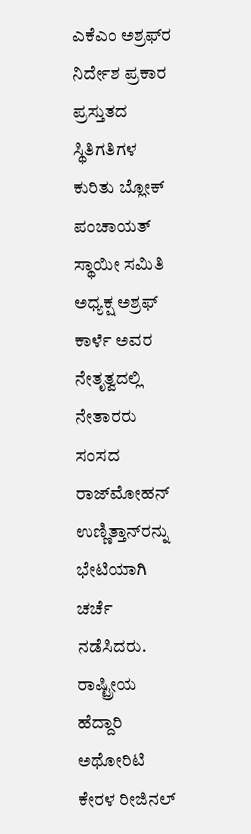ಎಕೆಎಂ ಅಶ್ರಫ್‌ರ ನಿರ್ದೇಶ ಪ್ರಕಾರ ಪ್ರಸ್ತುತದ ಸ್ಥಿತಿಗತಿಗಳ ಕುರಿತು ಬ್ಲೋಕ್ ಪಂಚಾಯತ್ ಸ್ಥಾಯೀ ಸಮಿತಿ ಅಧ್ಯಕ್ಷ ಅಶ್ರಫ್ ಕಾರ್ಳೆ ಅವರ ನೇತೃತ್ವದಲ್ಲಿ ನೇತಾರರು ಸಂಸದ ರಾಜ್‌ಮೋಹನ್ ಉಣ್ಣಿತ್ತಾನ್‌ರನ್ನು ಭೇಟಿಯಾಗಿ ಚರ್ಚೆ ನಡೆಸಿದರು. ರಾಷ್ಟ್ರೀಯ ಹೆದ್ದಾರಿ ಅಥೋರಿಟಿ ಕೇರಳ ರೀಜಿನಲ್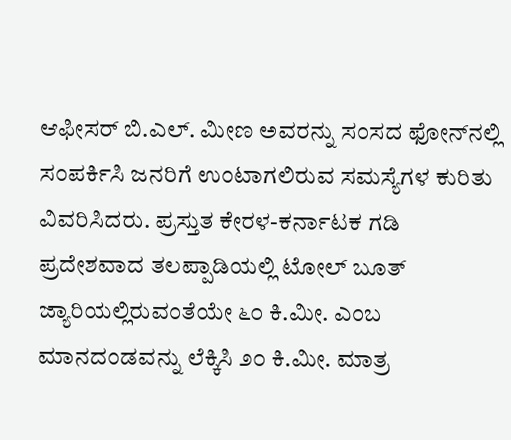ಆಫೀಸರ್ ಬಿ.ಎಲ್. ಮೀಣ ಅವರನ್ನು ಸಂಸದ ಫೋನ್‌ನಲ್ಲಿ ಸಂಪರ್ಕಿಸಿ ಜನರಿಗೆ ಉಂಟಾಗಲಿರುವ ಸಮಸ್ಯೆಗಳ ಕುರಿತು ವಿವರಿಸಿದರು. ಪ್ರಸ್ತುತ ಕೇರಳ-ಕರ್ನಾಟಕ ಗಡಿ ಪ್ರದೇಶವಾದ ತಲಪ್ಪಾಡಿಯಲ್ಲಿ ಟೋಲ್ ಬೂತ್ ಜ್ಯಾರಿಯಲ್ಲಿರುವಂತೆಯೇ ೬೦ ಕಿ.ಮೀ. ಎಂಬ ಮಾನದಂಡವನ್ನು ಲೆಕ್ಕಿಸಿ ೨೦ ಕಿ.ಮೀ. ಮಾತ್ರ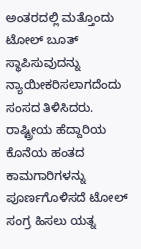ಅಂತರದಲ್ಲಿ ಮತ್ತೊಂದು ಟೋಲ್ ಬೂತ್ ಸ್ಥಾಪಿಸುವುದನ್ನು ನ್ಯಾಯೀಕರಿಸಲಾಗದೆಂದು ಸಂಸದ ತಿಳಿಸಿದರು. ರಾಷ್ಟ್ರೀಯ ಹೆದ್ದಾರಿಯ ಕೊನೆಯ ಹಂತದ ಕಾಮಗಾರಿಗಳನ್ನು ಪೂರ್ಣಗೊಳಿಸದೆ ಟೋಲ್ ಸಂಗ್ರ ಹಿಸಲು ಯತ್ನ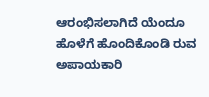ಆರಂಭಿಸಲಾಗಿದೆ ಯೆಂದೂ ಹೊಳೆಗೆ ಹೊಂದಿಕೊಂಡಿ ರುವ ಅಪಾಯಕಾರಿ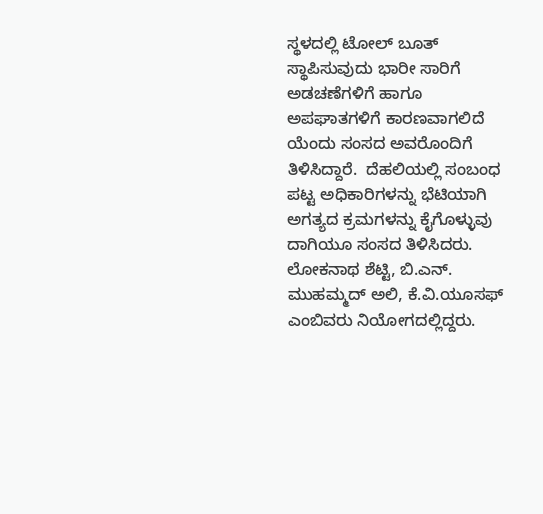ಸ್ಥಳದಲ್ಲಿ ಟೋಲ್ ಬೂತ್ ಸ್ಥಾಪಿಸುವುದು ಭಾರೀ ಸಾರಿಗೆ ಅಡಚಣೆಗಳಿಗೆ ಹಾಗೂ ಅಪಘಾತಗಳಿಗೆ ಕಾರಣವಾಗಲಿದೆ ಯೆಂದು ಸಂಸದ ಅವರೊಂದಿಗೆ ತಿಳಿಸಿದ್ದಾರೆ.  ದೆಹಲಿಯಲ್ಲಿ ಸಂಬಂಧ ಪಟ್ಟ ಅಧಿಕಾರಿಗಳನ್ನು ಭೆಟಿಯಾಗಿ ಅಗತ್ಯದ ಕ್ರಮಗಳನ್ನು ಕೈಗೊಳ್ಳುವು ದಾಗಿಯೂ ಸಂಸದ ತಿಳಿಸಿದರು. ಲೋಕನಾಥ ಶೆಟ್ಟಿ, ಬಿ.ಎನ್. ಮುಹಮ್ಮದ್ ಅಲಿ, ಕೆ.ವಿ.ಯೂಸಫ್ ಎಂಬಿವರು ನಿಯೋಗದಲ್ಲಿದ್ದರು.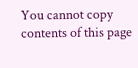You cannot copy contents of this page